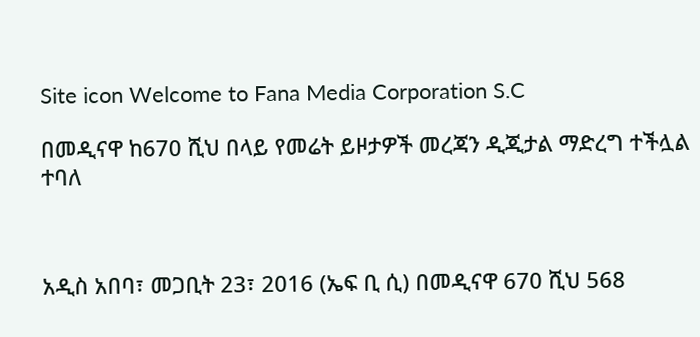Site icon Welcome to Fana Media Corporation S.C

በመዲናዋ ከ670 ሺህ በላይ የመሬት ይዞታዎች መረጃን ዲጂታል ማድረግ ተችሏል ተባለ



አዲስ አበባ፣ መጋቢት 23፣ 2016 (ኤፍ ቢ ሲ) በመዲናዋ 670 ሺህ 568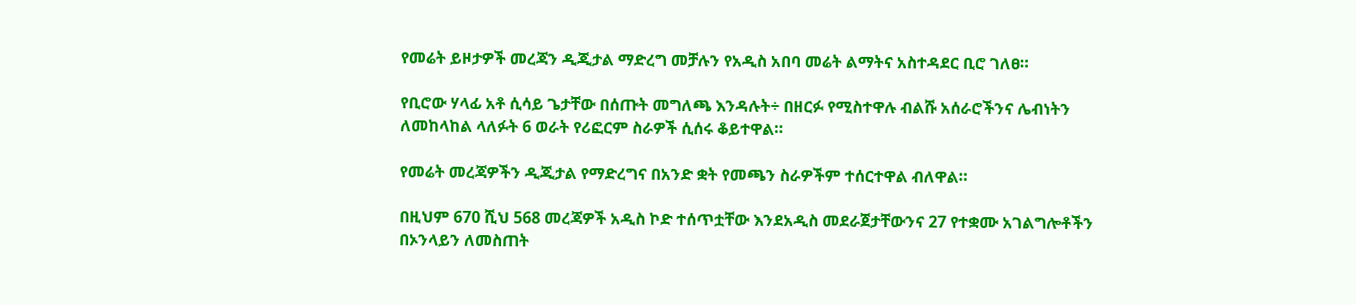የመሬት ይዞታዎች መረጃን ዲጂታል ማድረግ መቻሉን የአዲስ አበባ መሬት ልማትና አስተዳደር ቢሮ ገለፀ።

የቢሮው ሃላፊ አቶ ሲሳይ ጌታቸው በሰጡት መግለጫ እንዳሉት÷ በዘርፉ የሚስተዋሉ ብልሹ አሰራሮችንና ሌብነትን ለመከላከል ላለፉት 6 ወራት የሪፎርም ስራዎች ሲሰሩ ቆይተዋል።

የመሬት መረጃዎችን ዲጂታል የማድረግና በአንድ ቋት የመጫን ስራዎችም ተሰርተዋል ብለዋል።

በዚህም 670 ሺህ 568 መረጃዎች አዲስ ኮድ ተሰጥቷቸው እንደአዲስ መደራጀታቸውንና 27 የተቋሙ አገልግሎቶችን በኦንላይን ለመስጠት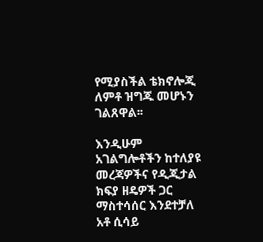የሚያስችል ቴክኖሎጂ ለምቶ ዝግጁ መሆኑን ገልጸዋል፡፡

እንዲሁም አገልግሎቶችን ከተለያዩ መረጃዎችና የዲጂታል ክፍያ ዘዴዎች ጋር ማስተሳሰር እንደተቻለ አቶ ሲሳይ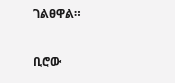ገልፀዋል።

ቢሮው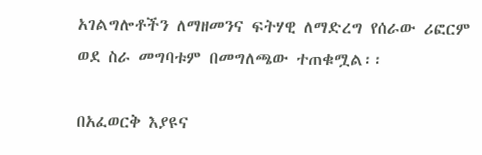አገልግሎቶችን ለማዘመንና ፍትሃዊ ለማድረግ የሰራው ሪፎርም ወደ ስራ መግባቱም በመግለጫው ተጠቁሟል፡፡

በአፈወርቅ እያዩና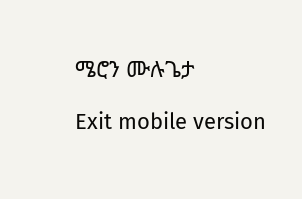ሜሮን ሙሉጌታ

Exit mobile version